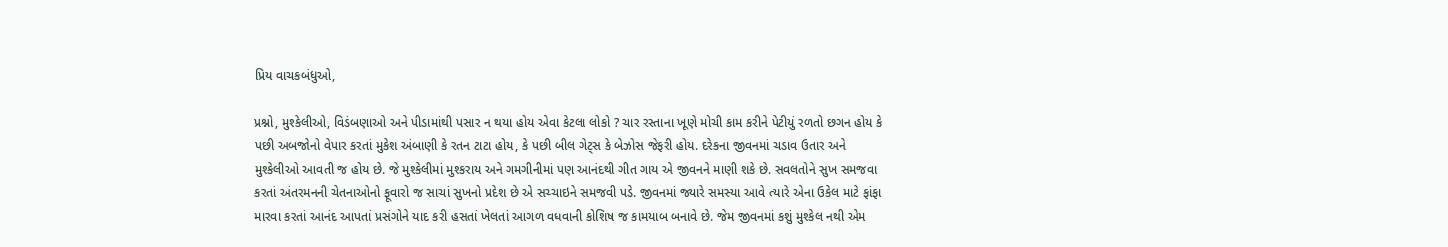પ્રિય વાચકબંધુઓ,

પ્રશ્નો, મુશ્કેલીઓ, વિડંબણાઓ અને પીડામાંથી પસાર ન થયા હોય એવા કેટલા લોકો ? ચાર રસ્તાના ખૂણે મોચી કામ કરીને પેટીયું રળતો છગન હોય કે પછી અબજોનો વેપાર કરતાં મુકેશ અંબાણી કે રતન ટાટા હોય, કે પછી બીલ ગેટ્સ કે બેઝોસ જેફરી હોય. દરેકના જીવનમાં ચડાવ ઉતાર અને મુશ્કેલીઓ આવતી જ હોય છે. જે મુશ્કેલીમાં મુશ્કરાય અને ગમગીનીમાં પણ આનંદથી ગીત ગાય એ જીવનને માણી શકે છે. સવલતોને સુખ સમજવા કરતાં અંતરમનની ચેતનાઓનો ફૂવારો જ સાચાં સુખનો પ્રદેશ છે એ સચ્ચાઇને સમજવી પડે. જીવનમાં જ્યારે સમસ્યા આવે ત્યારે એના ઉકેલ માટે ફાંફા મારવા કરતાં આનંદ આપતાં પ્રસંગોને યાદ કરી હસતાં ખેલતાં આગળ વધવાની કોશિષ જ કામયાબ બનાવે છે. જેમ જીવનમાં કશું મુશ્કેલ નથી એમ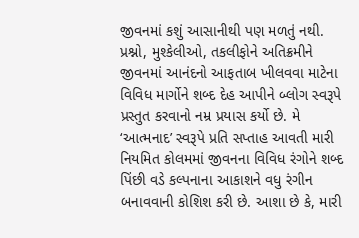જીવનમાં કશું આસાનીથી પણ મળતું નથી. પ્રશ્નો, મુશ્કેલીઓ, તકલીફોને અતિક્રમીને જીવનમાં આનંદનો આફતાબ ખીલવવા માટેના વિવિધ માર્ગોને શબ્દ દેહ આપીને બ્લોગ સ્વરૂપે પ્રસ્તુત કરવાનો નમ્ર પ્રયાસ કર્યો છે. મે ‘આત્મનાદ’ સ્વરૂપે પ્રતિ સપ્તાહ આવતી મારી નિયમિત કોલમમાં જીવનના વિવિધ રંગોને શબ્દ પિંછી વડે કલ્પનાના આકાશને વધુ રંગીન બનાવવાની કોશિશ કરી છે. આશા છે કે, મારી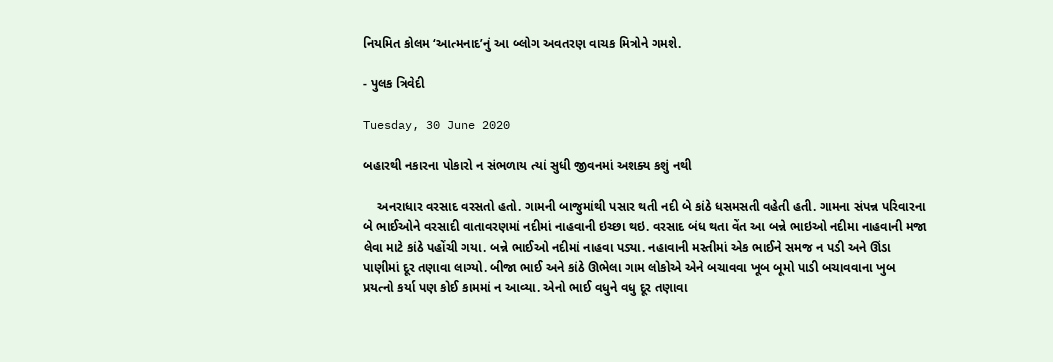નિયમિત કોલમ ‘આત્મનાદ’નું આ બ્લોગ અવતરણ વાચક મિત્રોને ગમશે.

- પુલક ત્રિવેદી

Tuesday, 30 June 2020

બહારથી નકારના પોકારો ન સંભળાય ત્યાં સુધી જીવનમાં અશક્ય કશું નથી

    અનરાધાર વરસાદ વરસતો હતો. ગામની બાજુમાંથી પસાર થતી નદી બે કાંઠે ધસમસતી વહેતી હતી. ગામના સંપન્ન પરિવારના બે ભાઈઓને વરસાદી વાતાવરણમાં નદીમાં નાહવાની ઇચ્છા થઇ. વરસાદ બંધ થતા વેંત આ બન્ને ભાઇઓ નદીમા નાહવાની મજા લેવા માટે કાંઠે પહોંચી ગયા. બન્ને ભાઈઓ નદીમાં નાહવા પડ્યા. નહાવાની મસ્તીમાં એક ભાઈને સમજ ન પડી અને ઊંડા પાણીમાં દૂર તણાવા લાગ્યો. બીજા ભાઈ અને કાંઠે ઊભેલા ગામ લોકોએ એને બચાવવા ખૂબ બૂમો પાડી બચાવવાના ખુબ પ્રયત્નો કર્યા પણ કોઈ કામમાં ન આવ્યા. એનો ભાઈ વધુને વધુ દૂર તણાવા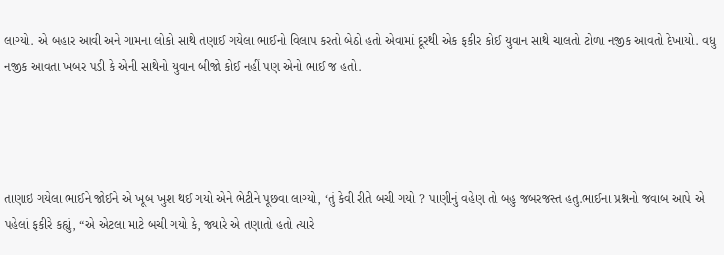લાગ્યો. એ બહાર આવી અને ગામના લોકો સાથે તણાઈ ગયેલા ભાઈનો વિલાપ કરતો બેઠો હતો એવામાં દૂરથી એક ફકીર કોઈ યુવાન સાથે ચાલતો ટોળા નજીક આવતો દેખાયો. વધુ નજીક આવતા ખબર પડી કે એની સાથેનો યુવાન બીજો કોઈ નહીં પણ એનો ભાઈ જ હતો.




તાણાઇ ગયેલા ભાઈને જોઈને એ ખૂબ ખુશ થઈ ગયો એને ભેટીને પૂછવા લાગ્યો, ‘તું કેવી રીતે બચી ગયો ? પાણીનું વહેણ તો બહુ જબરજસ્ત હતુ.ભાઈના પ્રશ્નનો જવાબ આપે એ પહેલાં ફકીરે કહ્યું, “એ એટલા માટે બચી ગયો કે, જ્યારે એ તણાતો હતો ત્યારે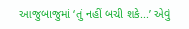આજુબાજુમાં ‘તું નહીં બચી શકે...’ એવું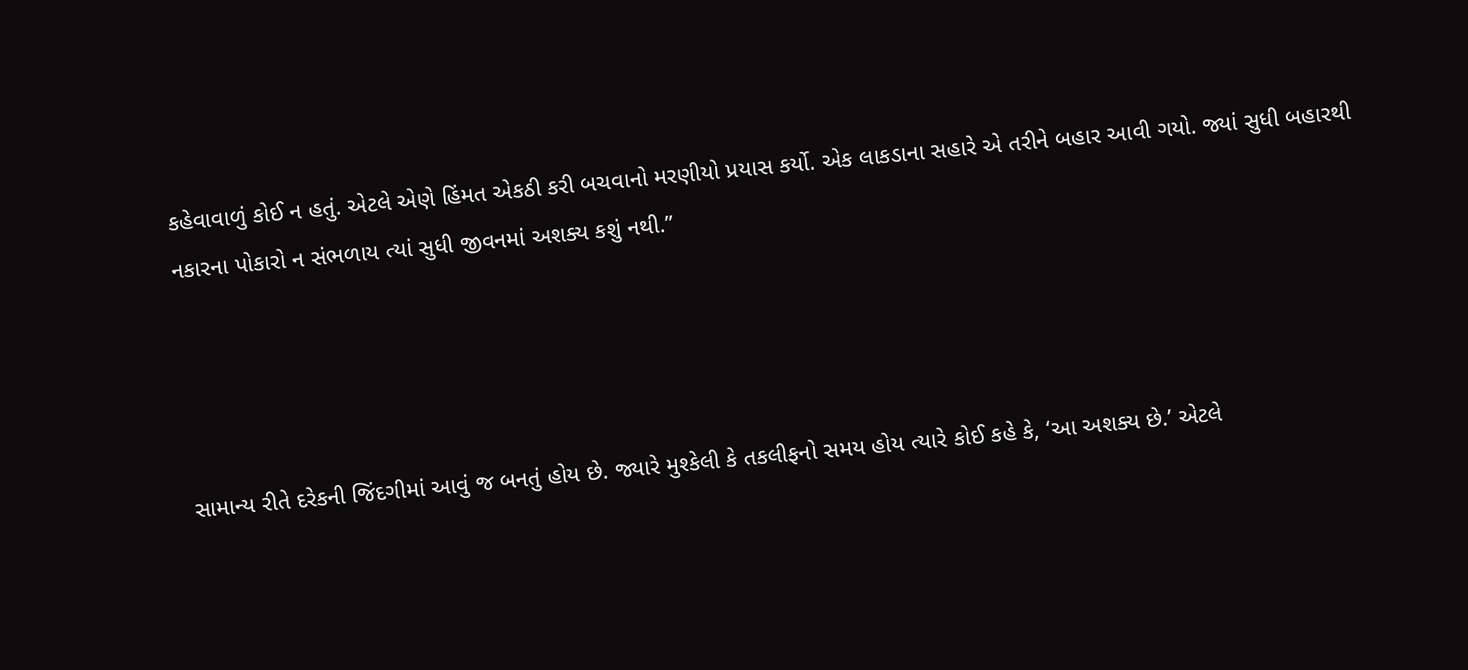કહેવાવાળું કોઈ ન હતું. એટલે એણે હિંમત એકઠી કરી બચવાનો મરણીયો પ્રયાસ કર્યો. એક લાકડાના સહારે એ તરીને બહાર આવી ગયો. જ્યાં સુધી બહારથી નકારના પોકારો ન સંભળાય ત્યાં સુધી જીવનમાં અશક્ય કશું નથી.”




સામાન્ય રીતે દરેકની જિંદગીમાં આવું જ બનતું હોય છે. જ્યારે મુશ્કેલી કે તકલીફનો સમય હોય ત્યારે કોઈ કહે કે, ‘આ અશક્ય છે.’ એટલે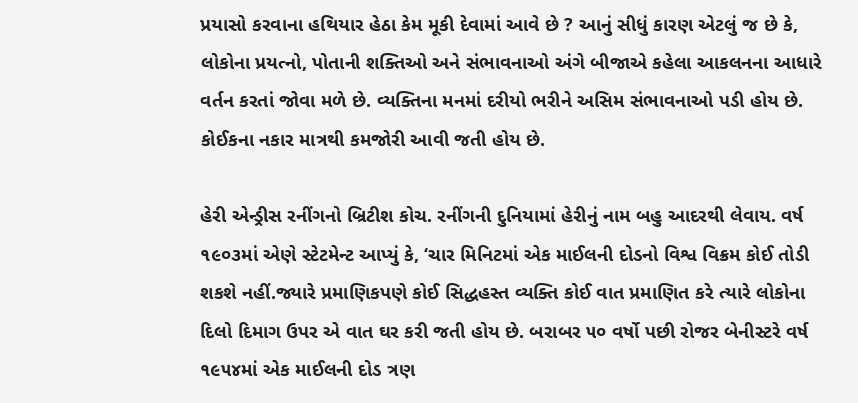પ્રયાસો કરવાના હથિયાર હેઠા કેમ મૂકી દેવામાં આવે છે ? આનું સીધું કારણ એટલું જ છે કે, લોકોના પ્રયત્નો, પોતાની શક્તિઓ અને સંભાવનાઓ અંગે બીજાએ કહેલા આકલનના આધારે વર્તન કરતાં જોવા મળે છે. વ્યક્તિના મનમાં દરીયો ભરીને અસિમ સંભાવનાઓ પડી હોય છે. કોઈકના નકાર માત્રથી કમજોરી આવી જતી હોય છે.

હેરી એન્ડ્રીસ રનીંગનો બ્રિટીશ કોચ. રનીંગની દુનિયામાં હેરીનું નામ બહુ આદરથી લેવાય. વર્ષ ૧૯૦૩માં એણે સ્ટેટમેન્ટ આપ્યું કે, ‘ચાર મિનિટમાં એક માઈલની દોડનો વિશ્વ વિક્રમ કોઈ તોડી શકશે નહીં.જ્યારે પ્રમાણિકપણે કોઈ સિદ્ધહસ્ત વ્યક્તિ કોઈ વાત પ્રમાણિત કરે ત્યારે લોકોના દિલો દિમાગ ઉપર એ વાત ઘર કરી જતી હોય છે. બરાબર ૫૦ વર્ષો પછી રોજર બેનીસ્ટરે વર્ષ ૧૯૫૪માં એક માઈલની દોડ ત્રણ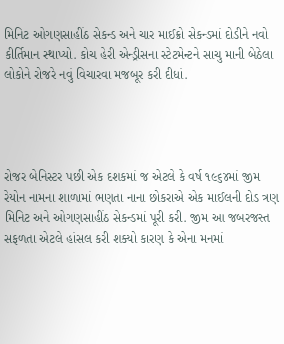મિનિટ ઓગણસાહીંઠ સેકન્ડ અને ચાર માઈક્રો સેકન્ડમાં દોડીને નવો કીર્તિમાન સ્થાપ્યો. કોચ હેરી એન્ડ્રીસના સ્ટેટમેન્ટને સાચુ માની બેઠેલા લોકોને રોજરે નવું વિચારવા મજબૂર કરી દીધાં.




રોજર બેનિસ્ટર પછી એક દશકમાં જ એટલે કે વર્ષ ૧૯૬૪માં જીમ રેયોન નામના શાળામાં ભણતા નાના છોકરાએ એક માઈલની દોડ ત્રણ મિનિટ અને ઓગણસાહીંઠ સેકન્ડમાં પૂરી કરી. જીમ આ જબરજસ્ત સફળતા એટલે હાંસલ કરી શક્યો કારણ કે એના મનમાં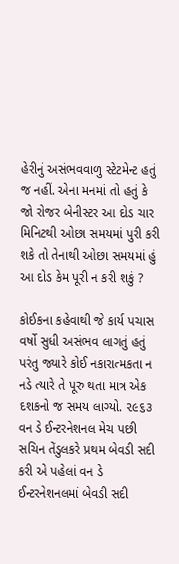હેરીનું અસંભવવાળુ સ્ટેટમેન્ટ હતું જ નહીં. એના મનમાં તો હતું કે જો રોજર બેનીસ્ટર આ દોડ ચાર મિનિટથી ઓછા સમયમાં પુરી કરી શકે તો તેનાથી ઓછા સમયમાં હું આ દોડ કેમ પૂરી ન કરી શકું ?

કોઈકના કહેવાથી જે કાર્ય પચાસ વર્ષો સુધી અસંભવ લાગતું હતું પરંતુ જ્યારે કોઈ નકારાત્મકતા ન નડે ત્યારે તે પૂરુ થતા માત્ર એક દશકનો જ સમય લાગ્યો. ૨૯૬૩ વન ડે ઈન્ટરનેશનલ મેચ પછી સચિન તેંડુલકરે પ્રથમ બેવડી સદી કરી એ પહેલાં વન ડે ઈન્ટરનેશનલમાં બેવડી સદી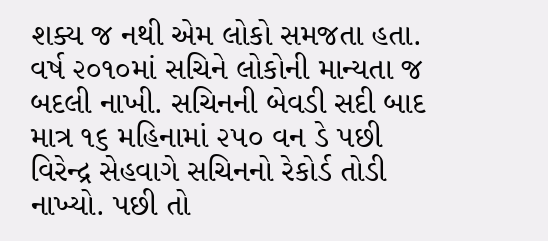શક્ય જ નથી એમ લોકો સમજતા હતા. વર્ષ ૨૦૧૦માં સચિને લોકોની માન્યતા જ બદલી નાખી. સચિનની બેવડી સદી બાદ માત્ર ૧૬ મહિનામાં ૨૫૦ વન ડે પછી વિરેન્દ્ર સેહવાગે સચિનનો રેકોર્ડ તોડી નાખ્યો. પછી તો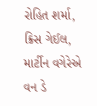રોહિત શર્મા, ક્રિસ ગેઈલ, માર્ટીન વગેરેએ વન ડે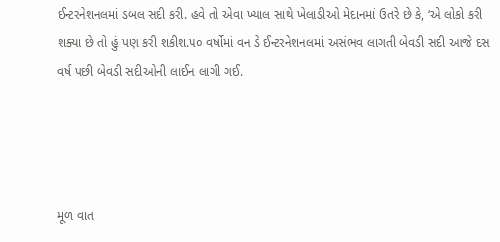ઈન્ટરનેશનલમાં ડબલ સદી કરી. હવે તો એવા ખ્યાલ સાથે ખેલાડીઓ મેદાનમાં ઉતરે છે કે, ‘એ લોકો કરી શક્યા છે તો હું પણ કરી શકીશ.૫૦ વર્ષોમાં વન ડે ઈન્ટરનેશનલમાં અસંભવ લાગતી બેવડી સદી આજે દસ વર્ષ પછી બેવડી સદીઓની લાઈન લાગી ગઈ.




મૂળ વાત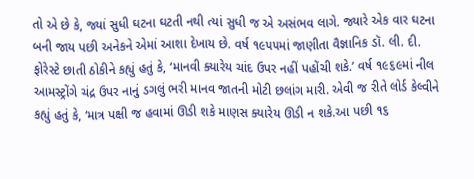તો એ છે કે, જ્યાં સુધી ઘટના ઘટતી નથી ત્યાં સુધી જ એ અસંભવ લાગે. જ્યારે એક વાર ઘટના બની જાય પછી અનેકને એમાં આશા દેખાય છે. વર્ષ ૧૯૫૫માં જાણીતા વૈજ્ઞાનિક ડૉ. લી. દી. ફોરેસ્ટે છાતી ઠોકીને કહ્યું હતું કે, ‘માનવી ક્યારેય ચાંદ ઉપર નહીં પહોંચી શકે.’ વર્ષ ૧૯૬૯માં નીલ આમસ્ટ્રોંગે ચંદ્ર ઉપર નાનું ડગલું ભરી માનવ જાતની મોટી છલાંગ મારી. એવી જ રીતે લોર્ડ કેલ્વીને કહ્યું હતું કે, ‘માત્ર પક્ષી જ હવામાં ઊડી શકે માણસ ક્યારેય ઊડી ન શકે.આ પછી ૧૬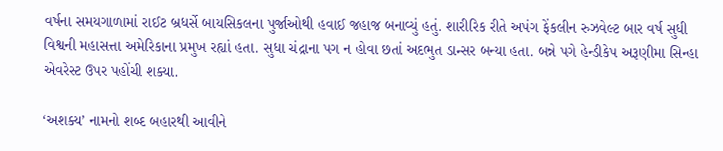વર્ષના સમયગાળામાં રાઈટ બ્રધર્સે બાયસિકલના પુર્જાઓથી હવાઈ જહાજ બનાવ્યું હતું. શારીરિક રીતે અપંગ ફેંકલીન રુઝવેલ્ટ બાર વર્ષ સુધી વિશ્વની મહાસત્તા અમેરિકાના પ્રમુખ રહ્યાં હતા. સુધા ચંદ્રાના પગ ન હોવા છતાં અદભુત ડાન્સર બન્યા હતા. બન્ને પગે હેન્ડીકેપ અરૂણીમા સિન્હા એવરેસ્ટ ઉપર પહોંચી શક્યા.

‘અશક્ય’ નામનો શબ્દ બહારથી આવીને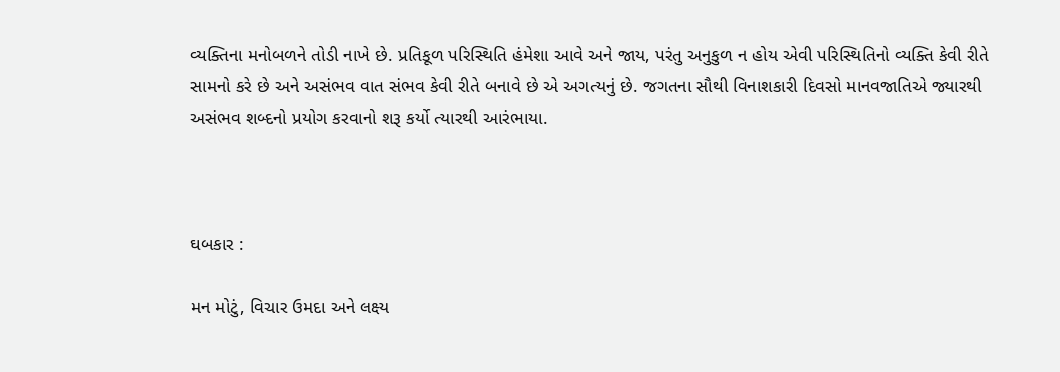વ્યક્તિના મનોબળને તોડી નાખે છે. પ્રતિકૂળ પરિસ્થિતિ હંમેશા આવે અને જાય, પરંતુ અનુકુળ ન હોય એવી પરિસ્થિતિનો વ્યક્તિ કેવી રીતે સામનો કરે છે અને અસંભવ વાત સંભવ કેવી રીતે બનાવે છે એ અગત્યનું છે. જગતના સૌથી વિનાશકારી દિવસો માનવજાતિએ જ્યારથી અસંભવ શબ્દનો પ્રયોગ કરવાનો શરૂ કર્યો ત્યારથી આરંભાયા.



ઘબકાર :

મન મોટું, વિચાર ઉમદા અને લક્ષ્ય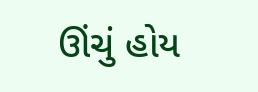ઊંચું હોય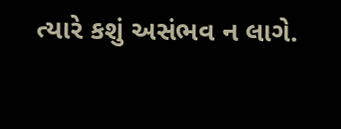ત્યારે કશું અસંભવ ન લાગે.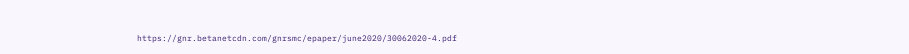https://gnr.betanetcdn.com/gnrsmc/epaper/june2020/30062020-4.pdf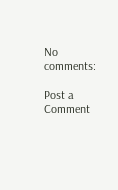No comments:

Post a Comment